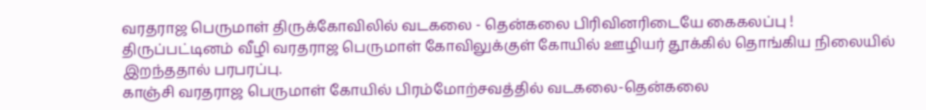வரதராஜ பெருமாள் திருக்கோவிலில் வடகலை - தென்கலை பிரிவினரிடையே கைகலப்பு !
திருப்பட்டினம் வீழி வரதராஜ பெருமாள் கோவிலுக்குள் கோயில் ஊழியர் தூக்கில் தொங்கிய நிலையில் இறந்ததால் பரபரப்பு.
காஞ்சி வரதராஜ பெருமாள் கோயில் பிரம்மோற்சவத்தில் வடகலை-தென்கலை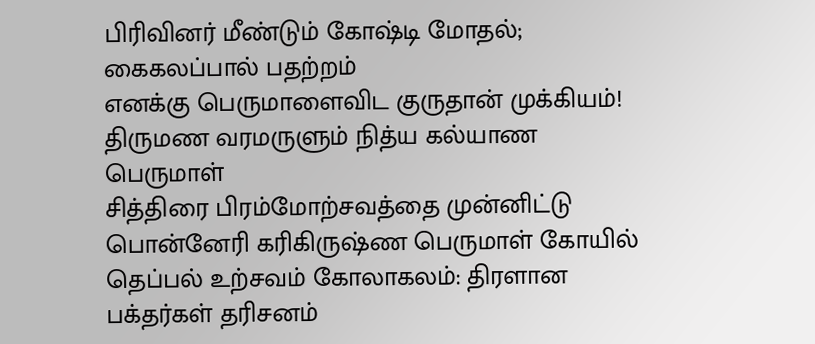பிரிவினர் மீண்டும் கோஷ்டி மோதல்; கைகலப்பால் பதற்றம்
எனக்கு பெருமாளைவிட குருதான் முக்கியம்!
திருமண வரமருளும் நித்ய கல்யாண பெருமாள்
சித்திரை பிரம்மோற்சவத்தை முன்னிட்டு பொன்னேரி கரிகிருஷ்ண பெருமாள் கோயில் தெப்பல் உற்சவம் கோலாகலம்: திரளான பக்தர்கள் தரிசனம்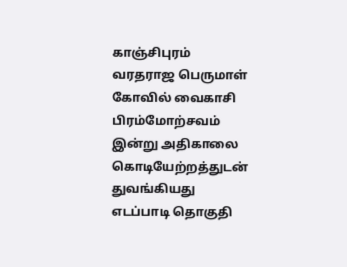காஞ்சிபுரம் வரதராஜ பெருமாள் கோவில் வைகாசி பிரம்மோற்சவம் இன்று அதிகாலை கொடியேற்றத்துடன் துவங்கியது
எடப்பாடி தொகுதி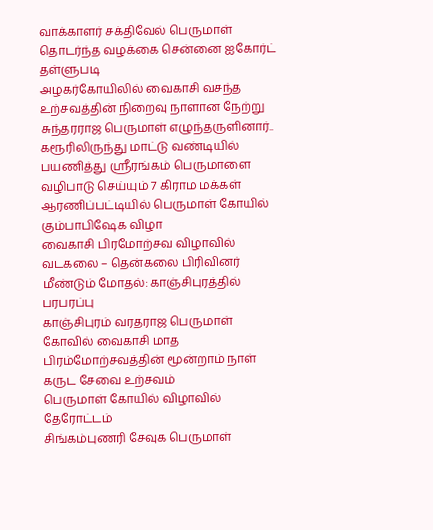வாக்காளர் சக்திவேல் பெருமாள் தொடர்ந்த வழக்கை சென்னை ஐகோர்ட் தள்ளுபடி
அழகர்கோயிலில் வைகாசி வசந்த உற்சவத்தின் நிறைவு நாளான நேற்று சுந்தரராஜ பெருமாள் எழுந்தருளினார்..
கரூரிலிருந்து மாட்டு வண்டியில் பயணித்து ஸ்ரீரங்கம் பெருமாளை வழிபாடு செய்யும் 7 கிராம மக்கள்
ஆரணிப்பட்டியில் பெருமாள் கோயில் கும்பாபிஷேக விழா
வைகாசி பிரமோற்சவ விழாவில் வடகலை – தென்கலை பிரிவினர் மீண்டும் மோதல்: காஞ்சிபுரத்தில் பரபரப்பு
காஞ்சிபுரம் வரதராஜ பெருமாள் கோவில் வைகாசி மாத பிரம்மோற்சவத்தின் மூன்றாம் நாள் கருட சேவை உற்சவம்
பெருமாள் கோயில் விழாவில் தேரோட்டம்
சிங்கம்புணரி சேவுக பெருமாள்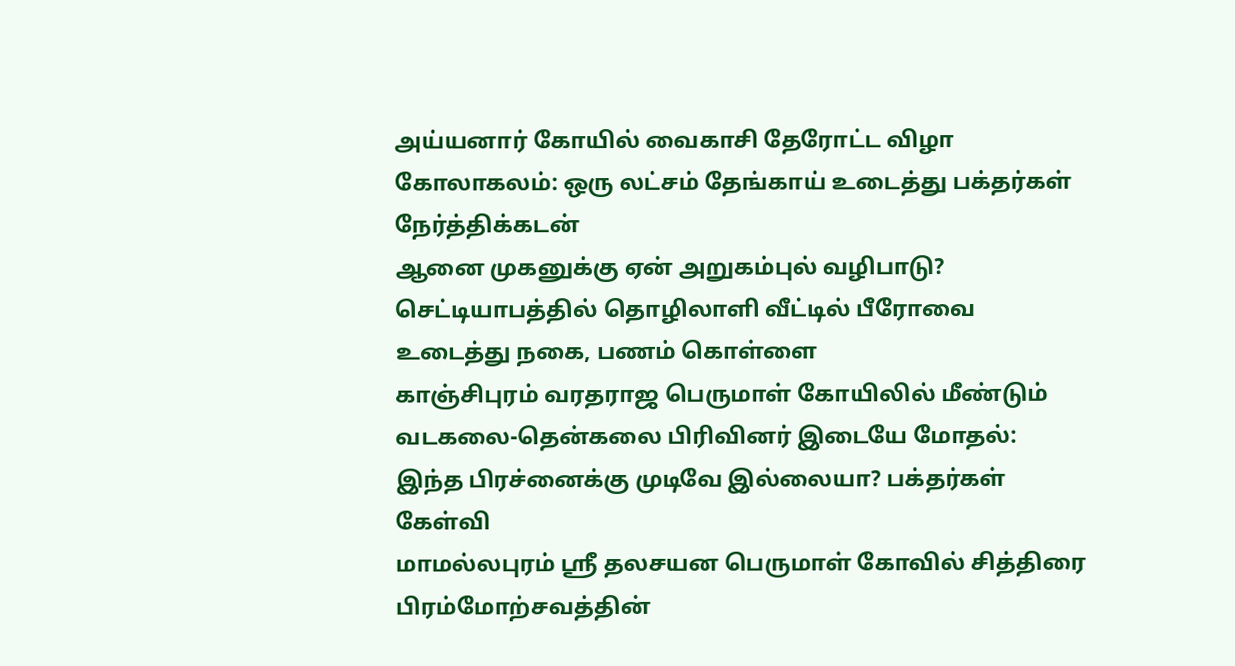அய்யனார் கோயில் வைகாசி தேரோட்ட விழா கோலாகலம்: ஒரு லட்சம் தேங்காய் உடைத்து பக்தர்கள் நேர்த்திக்கடன்
ஆனை முகனுக்கு ஏன் அறுகம்புல் வழிபாடு?
செட்டியாபத்தில் தொழிலாளி வீட்டில் பீரோவை உடைத்து நகை, பணம் கொள்ளை
காஞ்சிபுரம் வரதராஜ பெருமாள் கோயிலில் மீண்டும் வடகலை-தென்கலை பிரிவினர் இடையே மோதல்: இந்த பிரச்னைக்கு முடிவே இல்லையா? பக்தர்கள் கேள்வி
மாமல்லபுரம் ஸ்ரீ தலசயன பெருமாள் கோவில் சித்திரை பிரம்மோற்சவத்தின்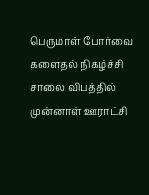பெருமாள் போர்வை களைதல் நிகழ்ச்சி
சாலை விபத்தில் முன்னாள் ஊராட்சி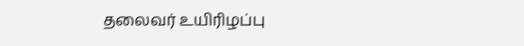தலைவர் உயிரிழப்பு